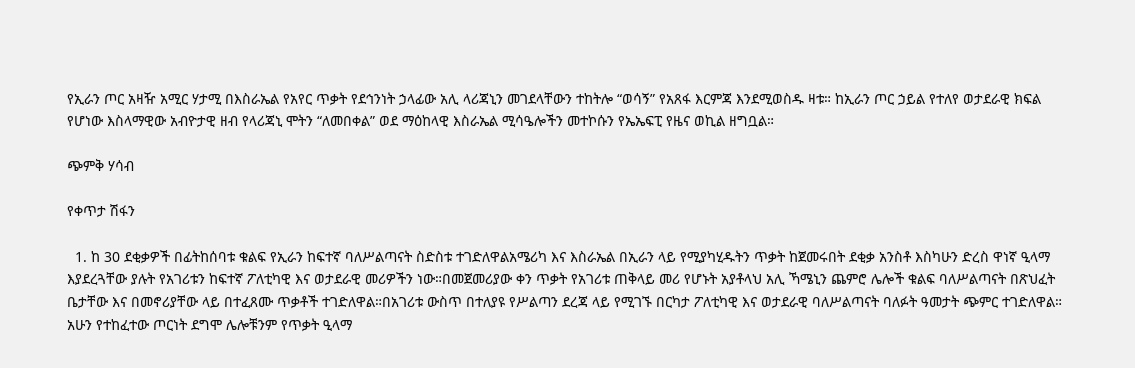የኢራን ጦር አዛዥ አሚር ሃታሚ በእስራኤል የአየር ጥቃት የደኅንነት ኃላፊው አሊ ላሪጃኒን መገደላቸውን ተከትሎ “ወሳኝ” የአጸፋ እርምጃ እንደሚወስዱ ዛቱ። ከኢራን ጦር ኃይል የተለየ ወታደራዊ ክፍል የሆነው እስላማዊው አብዮታዊ ዘብ የላሪጃኒ ሞትን “ለመበቀል” ወደ ማዕከላዊ እስራኤል ሚሳዔሎችን መተኮሱን የኤኤፍፒ የዜና ወኪል ዘግቧል።

ጭምቅ ሃሳብ

የቀጥታ ሽፋን

  1. ከ 30 ደቂቃዎች በፊትከሰባቱ ቁልፍ የኢራን ከፍተኛ ባለሥልጣናት ስድስቱ ተገድለዋልአሜሪካ እና እስራኤል በኢራን ላይ የሚያካሂዱትን ጥቃት ከጀመሩበት ደቂቃ አንስቶ እስካሁን ድረስ ዋነኛ ዒላማ እያደረጓቸው ያሉት የአገሪቱን ከፍተኛ ፖለቲካዊ እና ወታደራዊ መሪዎችን ነው።በመጀመሪያው ቀን ጥቃት የአገሪቱ ጠቅላይ መሪ የሆኑት አያቶላህ አሊ ኻሜኒን ጨምሮ ሌሎች ቁልፍ ባለሥልጣናት በጽህፈት ቤታቸው እና በመኖሪያቸው ላይ በተፈጸሙ ጥቃቶች ተገድለዋል።በአገሪቱ ውስጥ በተለያዩ የሥልጣን ደረጃ ላይ የሚገኙ በርካታ ፖለቲካዊ እና ወታደራዊ ባለሥልጣናት ባለፉት ዓመታት ጭምር ተገድለዋል። አሁን የተከፈተው ጦርነት ደግሞ ሌሎቹንም የጥቃት ዒላማ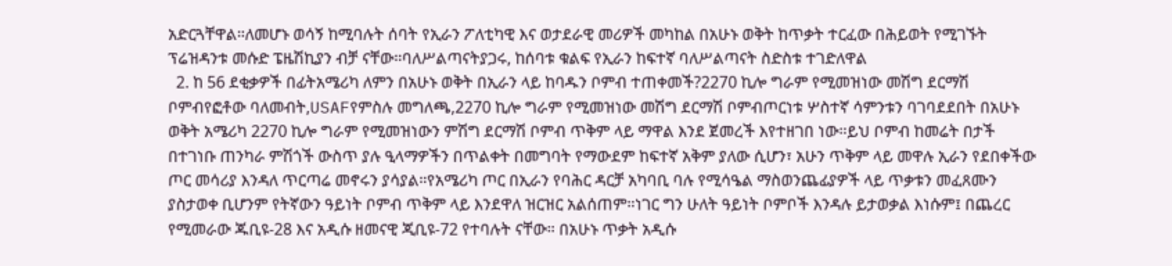አድርጓቸዋል።ለመሆኑ ወሳኝ ከሚባሉት ሰባት የኢራን ፖለቲካዊ እና ወታደራዊ መሪዎች መካከል በአሁኑ ወቅት ከጥቃት ተርፈው በሕይወት የሚገኙት ፕሬዝዳንቱ መሱድ ፔዜሽኪያን ብቻ ናቸው።ባለሥልጣናትያጋሩ, ከሰባቱ ቁልፍ የኢራን ከፍተኛ ባለሥልጣናት ስድስቱ ተገድለዋል
  2. ከ 56 ደቂቃዎች በፊትአሜሪካ ለምን በአሁኑ ወቅት በኢራን ላይ ከባዱን ቦምብ ተጠቀመች?2270 ኪሎ ግራም የሚመዝነው መሽግ ደርማሽ ቦምብየፎቶው ባለመብት,USAFየምስሉ መግለጫ,2270 ኪሎ ግራም የሚመዝነው መሽግ ደርማሽ ቦምብጦርነቱ ሦስተኛ ሳምንቱን ባገባደደበት በአሁኑ ወቅት አሜሪካ 2270 ኪሎ ግራም የሚመዝነውን ምሽግ ደርማሽ ቦምብ ጥቅም ላይ ማዋል እንደ ጀመረች እየተዘገበ ነው።ይህ ቦምብ ከመሬት በታች በተገነቡ ጠንካራ ምሽጎች ውስጥ ያሉ ዒላማዎችን በጥልቀት በመግባት የማውደም ከፍተኛ አቅም ያለው ሲሆን፣ አሁን ጥቅም ላይ መዋሉ ኢራን የደበቀችው ጦር መሳሪያ እንዳለ ጥርጣሬ መኖሩን ያሳያል።የአሜሪካ ጦር በኢራን የባሕር ዳርቻ አካባቢ ባሉ የሚሳዔል ማስወንጨፊያዎች ላይ ጥቃቱን መፈጸሙን ያስታወቀ ቢሆንም የትኛውን ዓይነት ቦምብ ጥቅም ላይ እንደዋለ ዝርዝር አልሰጠም።ነገር ግን ሁለት ዓይነት ቦምቦች እንዳሉ ይታወቃል እነሱም፤ በጨረር የሚመራው ጁቢዩ-28 እና አዲሱ ዘመናዊ ጂቢዩ-72 የተባሉት ናቸው። በአሁኑ ጥቃት አዲሱ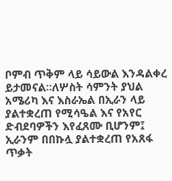ቦምብ ጥቅም ላይ ሳይውል እንዳልቀረ ይታመናል።ለሦስት ሳምንት ያህል አሜሪካ እና እስራኤል በኢራን ላይ ያልተቋረጠ የሚሳዔል እና የአየር ድብደባዎችን እየፈጸሙ ቢሆንም፤ ኢራንም በበኩሏ ያልተቋረጠ የአጸፋ ጥቃት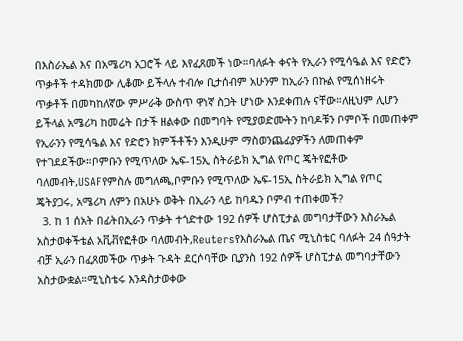በእስራኤል እና በአሜሪካ አጋሮች ላይ እየፈጸመች ነው።ባለፉት ቀናት የኢራን የሚሳዔል እና የድሮን ጥቃቶች ተዳክመው ሊቆሙ ይችላሉ ተብሎ ቢታሰብም አሁንም ከኢራን በኩል የሚሰነዘሩት ጥቃቶች በመካከለኛው ምሥራቅ ውስጥ ዋነኛ ስጋት ሆነው እንደቀጠሉ ናቸው።ለዚህም ሊሆን ይችላል አሜሪካ ከመሬት በታች ዘልቀው በመግባት የሚያወድሙትን ከባዶቹን ቦምቦች በመጠቀም የኢራንን የሚሳዔል እና የድሮን ክምችቶችን እንዲሁም ማስወንጨፊያዎችን ለመጠቀም የተገደደችው።ቦምቡን የሚጥለው ኤፍ-15ኢ ስትራይክ ኢግል የጦር ጄትየፎቶው ባለመብት,USAFየምስሉ መግለጫ,ቦምቡን የሚጥለው ኤፍ-15ኢ ስትራይክ ኢግል የጦር ጄትያጋሩ, አሜሪካ ለምን በአሁኑ ወቅት በኢራን ላይ ከባዱን ቦምብ ተጠቀመች?
  3. ከ 1 ሰአት በፊትበኢራን ጥቃት ተጎድተው 192 ሰዎች ሆስፒታል መግባታቸውን እስራኤል አስታወቀችቴል አቪቭየፎቶው ባለመብት,Reutersየእስራኤል ጤና ሚኒስቴር ባለፉት 24 ሰዓታት ብቻ ኢራን በፈጸመችው ጥቃት ጉዳት ደርሶባቸው ቢያንስ 192 ሰዎች ሆስፒታል መግባታቸውን አስታውቋል።ሚኒስቴሩ እንዳስታወቀው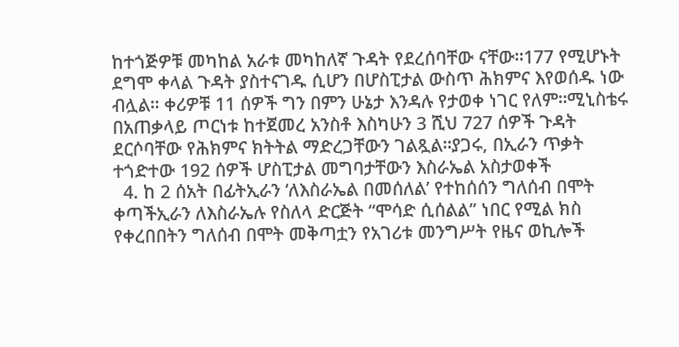ከተጎጅዎቹ መካከል አራቱ መካከለኛ ጉዳት የደረሰባቸው ናቸው።177 የሚሆኑት ደግሞ ቀላል ጉዳት ያስተናገዱ ሲሆን በሆስፒታል ውስጥ ሕክምና እየወሰዱ ነው ብሏል። ቀሪዎቹ 11 ሰዎች ግን በምን ሁኔታ እንዳሉ የታወቀ ነገር የለም።ሚኒስቴሩ በአጠቃላይ ጦርነቱ ከተጀመረ አንስቶ እስካሁን 3 ሺህ 727 ሰዎች ጉዳት ደርሶባቸው የሕክምና ክትትል ማድረጋቸውን ገልጿል።ያጋሩ, በኢራን ጥቃት ተጎድተው 192 ሰዎች ሆስፒታል መግባታቸውን እስራኤል አስታወቀች
  4. ከ 2 ሰአት በፊትኢራን ‘ለእስራኤል በመሰለል’ የተከሰሰን ግለሰብ በሞት ቀጣችኢራን ለእስራኤሉ የስለላ ድርጅት “ሞሳድ ሲሰልል” ነበር የሚል ክስ የቀረበበትን ግለሰብ በሞት መቅጣቷን የአገሪቱ መንግሥት የዜና ወኪሎች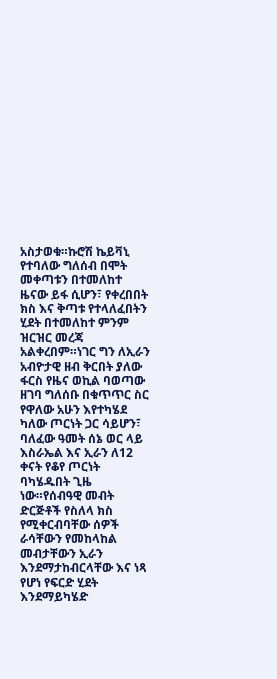አስታወቁ።ኩሮሽ ኬይቫኒ የተባለው ግለሰብ በሞት መቀጣቱን በተመለከተ ዜናው ይፋ ሲሆን፣ የቀረበበት ክስ እና ቅጣቱ የተላለፈበትን ሂደት በተመለከተ ምንም ዝርዝር መረጃ አልቀረበም።ነገር ግን ለኢራን አብዮታዊ ዘብ ቅርበት ያለው ፋርስ የዜና ወኪል ባወጣው ዘገባ ግለሰቡ በቁጥጥር ስር የዋለው አሁን እየተካሄደ ካለው ጦርነት ጋር ሳይሆን፣ ባለፈው ዓመት ሰኔ ወር ላይ እስራኤል እና ኢራን ለ12 ቀናት የቆየ ጦርነት ባካሄዱበት ጊዜ ነው።የሰብዓዊ መብት ድርጅቶች የስለላ ክስ የሚቀርብባቸው ሰዎች ራሳቸውን የመከላከል መብታቸውን ኢራን እንደማታከብርላቸው እና ነጻ የሆነ የፍርድ ሂደት እንደማይካሄድ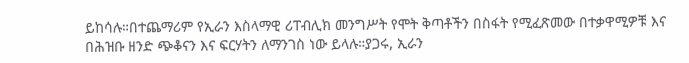ይከሳሉ።በተጨማሪም የኢራን እስላማዊ ሪፐብሊክ መንግሥት የሞት ቅጣቶችን በስፋት የሚፈጽመው በተቃዋሚዎቹ እና በሕዝቡ ዘንድ ጭቆናን እና ፍርሃትን ለማንገስ ነው ይላሉ።ያጋሩ, ኢራን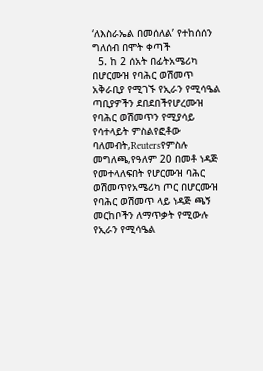‘ለእስራኤል በመሰለል’ የተከሰሰን ግለሰብ በሞት ቀጣች
  5. ከ 2 ሰአት በፊትአሜሪካ በሆርሙዝ የባሕር ወሽመጥ አቅራቢያ የሚገኙ የኢራን የሚሳዔል ጣቢያዎችን ደበደበችየሆረሙዝ የባሕር ወሽመጥን የሚያሳይ የሳተላይት ምስልየፎቶው ባለመብት,Reutersየምስሉ መግለጫ,የዓለም 20 በመቶ ነዳጅ የመተላለፍበት የሆርሙዝ ባሕር ወሽመጥየአሜሪካ ጦር በሆርሙዝ የባሕር ወሽመጥ ላይ ነዳጅ ጫኝ መርከቦችን ለማጥቃት የሚውሉ የኢራን የሚሳዔል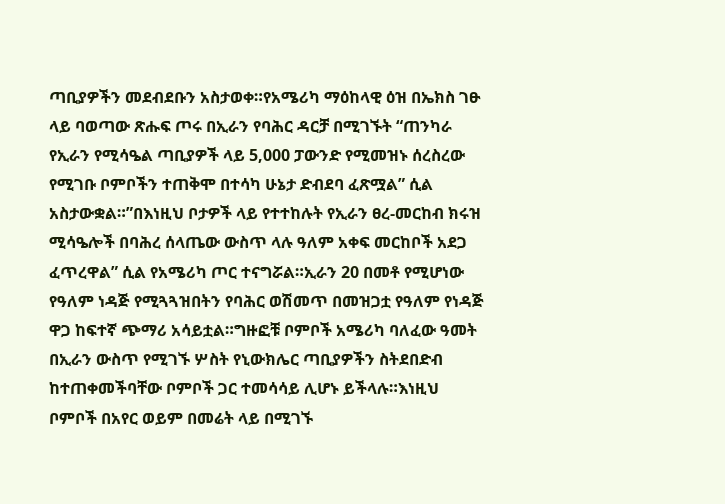ጣቢያዎችን መደብደቡን አስታወቀ።የአሜሪካ ማዕከላዊ ዕዝ በኤክስ ገፁ ላይ ባወጣው ጽሑፍ ጦሩ በኢራን የባሕር ዳርቻ በሚገኙት “ጠንካራ የኢራን የሚሳዔል ጣቢያዎች ላይ 5,000 ፓውንድ የሚመዝኑ ሰረስረው የሚገቡ ቦምቦችን ተጠቅሞ በተሳካ ሁኔታ ድብደባ ፈጽሟል” ሲል አስታውቋል።”በእነዚህ ቦታዎች ላይ የተተከሉት የኢራን ፀረ-መርከብ ክሩዝ ሚሳዔሎች በባሕረ ሰላጤው ውስጥ ላሉ ዓለም አቀፍ መርከቦች አደጋ ፈጥረዋል” ሲል የአሜሪካ ጦር ተናግሯል።ኢራን 20 በመቶ የሚሆነው የዓለም ነዳጅ የሚጓጓዝበትን የባሕር ወሽመጥ በመዝጋቷ የዓለም የነዳጅ ዋጋ ከፍተኛ ጭማሪ አሳይቷል።ግዙፎቹ ቦምቦች አሜሪካ ባለፈው ዓመት በኢራን ውስጥ የሚገኙ ሦስት የኒውክሌር ጣቢያዎችን ስትደበድብ ከተጠቀመችባቸው ቦምቦች ጋር ተመሳሳይ ሊሆኑ ይችላሉ።እነዚህ ቦምቦች በአየር ወይም በመሬት ላይ በሚገኙ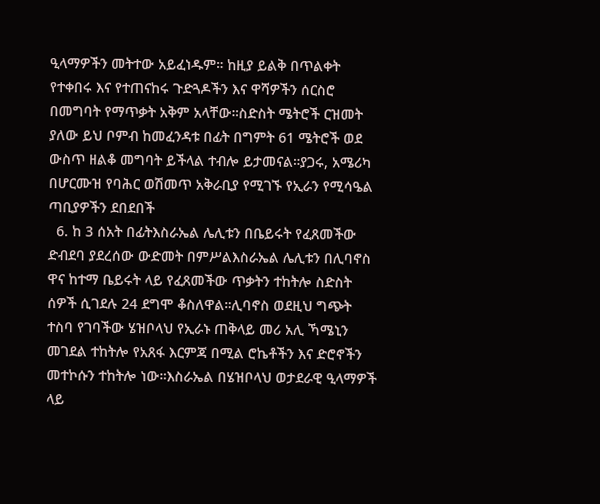ዒላማዎችን መትተው አይፈነዱም። ከዚያ ይልቅ በጥልቀት የተቀበሩ እና የተጠናከሩ ጉድጓዶችን እና ዋሻዎችን ሰርስሮ በመግባት የማጥቃት አቅም አላቸው።ስድስት ሜትሮች ርዝመት ያለው ይህ ቦምብ ከመፈንዳቱ በፊት በግምት 61 ሜትሮች ወደ ውስጥ ዘልቆ መግባት ይችላል ተብሎ ይታመናል።ያጋሩ, አሜሪካ በሆርሙዝ የባሕር ወሽመጥ አቅራቢያ የሚገኙ የኢራን የሚሳዔል ጣቢያዎችን ደበደበች
  6. ከ 3 ሰአት በፊትእስራኤል ሌሊቱን በቤይሩት የፈጸመችው ድብደባ ያደረሰው ውድመት በምሥልእስራኤል ሌሊቱን በሊባኖስ ዋና ከተማ ቤይሩት ላይ የፈጸመችው ጥቃትን ተከትሎ ስድስት ሰዎች ሲገደሉ 24 ደግሞ ቆስለዋል።ሊባኖስ ወደዚህ ግጭት ተስባ የገባችው ሄዝቦላህ የኢራኑ ጠቅላይ መሪ አሊ ኻሜኒን መገደል ተከትሎ የአጸፋ እርምጃ በሚል ሮኬቶችን እና ድሮኖችን መተኮሱን ተከትሎ ነው።እስራኤል በሄዝቦላህ ወታደራዊ ዒላማዎች ላይ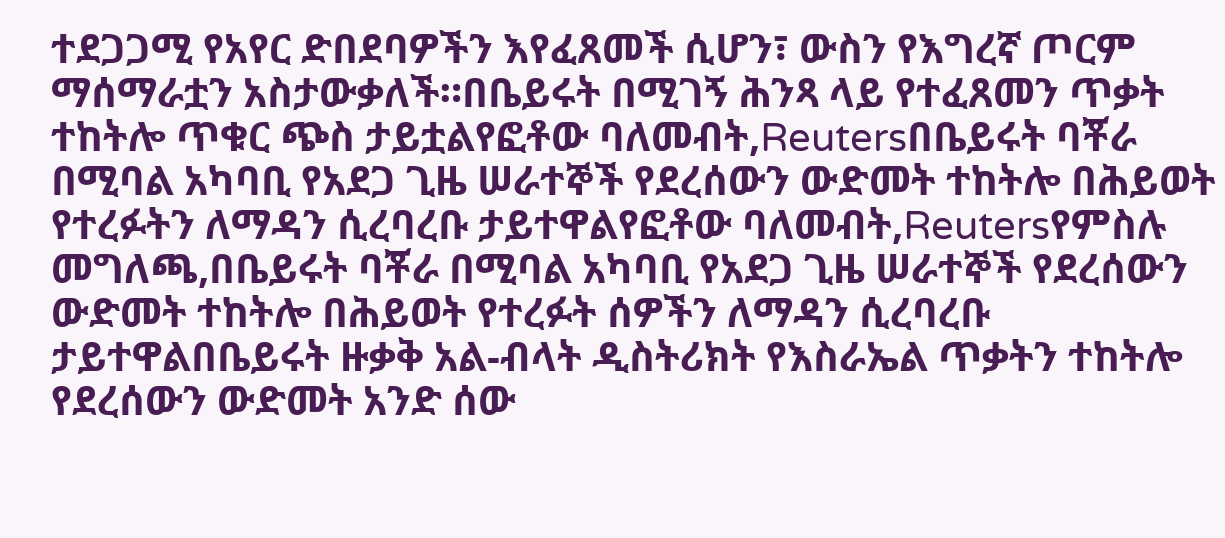ተደጋጋሚ የአየር ድበደባዎችን እየፈጸመች ሲሆን፣ ውስን የእግረኛ ጦርም ማሰማራቷን አስታውቃለች።በቤይሩት በሚገኝ ሕንጻ ላይ የተፈጸመን ጥቃት ተከትሎ ጥቁር ጭስ ታይቷልየፎቶው ባለመብት,Reutersበቤይሩት ባቾራ በሚባል አካባቢ የአደጋ ጊዜ ሠራተኞች የደረሰውን ውድመት ተከትሎ በሕይወት የተረፉትን ለማዳን ሲረባረቡ ታይተዋልየፎቶው ባለመብት,Reutersየምስሉ መግለጫ,በቤይሩት ባቾራ በሚባል አካባቢ የአደጋ ጊዜ ሠራተኞች የደረሰውን ውድመት ተከትሎ በሕይወት የተረፉት ሰዎችን ለማዳን ሲረባረቡ ታይተዋልበቤይሩት ዙቃቅ አል-ብላት ዲስትሪክት የእስራኤል ጥቃትን ተከትሎ የደረሰውን ውድመት አንድ ሰው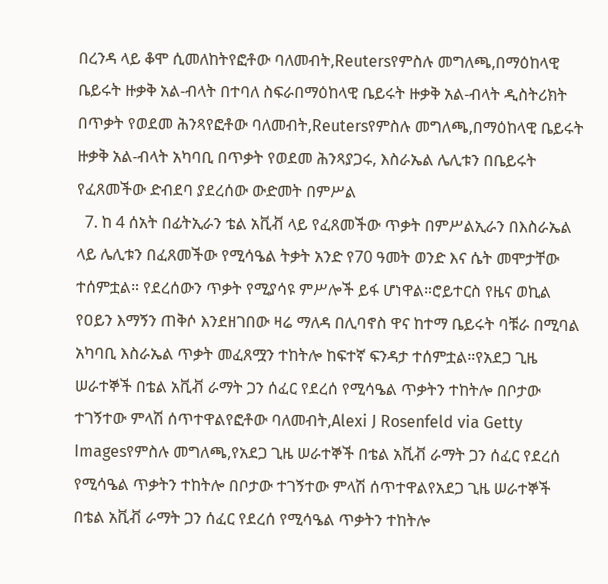በረንዳ ላይ ቆሞ ሲመለከትየፎቶው ባለመብት,Reutersየምስሉ መግለጫ,በማዕከላዊ ቤይሩት ዙቃቅ አል-ብላት በተባለ ስፍራበማዕከላዊ ቤይሩት ዙቃቅ አል-ብላት ዲስትሪክት በጥቃት የወደመ ሕንጻየፎቶው ባለመብት,Reutersየምስሉ መግለጫ,በማዕከላዊ ቤይሩት ዙቃቅ አል-ብላት አካባቢ በጥቃት የወደመ ሕንጻያጋሩ, እስራኤል ሌሊቱን በቤይሩት የፈጸመችው ድብደባ ያደረሰው ውድመት በምሥል
  7. ከ 4 ሰአት በፊትኢራን ቴል አቪቭ ላይ የፈጸመችው ጥቃት በምሥልኢራን በእስራኤል ላይ ሌሊቱን በፈጸመችው የሚሳዔል ትቃት አንድ የ70 ዓመት ወንድ እና ሴት መሞታቸው ተሰምቷል። የደረሰውን ጥቃት የሚያሳዩ ምሥሎች ይፋ ሆነዋል።ሮይተርስ የዜና ወኪል የዐይን እማኝን ጠቅሶ እንደዘገበው ዛሬ ማለዳ በሊባኖስ ዋና ከተማ ቤይሩት ባቹራ በሚባል አካባቢ እስራኤል ጥቃት መፈጸሟን ተከትሎ ከፍተኛ ፍንዳታ ተሰምቷል።የአደጋ ጊዜ ሠራተኞች በቴል አቪቭ ራማት ጋን ሰፈር የደረሰ የሚሳዔል ጥቃትን ተከትሎ በቦታው ተገኝተው ምላሽ ሰጥተዋልየፎቶው ባለመብት,Alexi J Rosenfeld via Getty Imagesየምስሉ መግለጫ,የአደጋ ጊዜ ሠራተኞች በቴል አቪቭ ራማት ጋን ሰፈር የደረሰ የሚሳዔል ጥቃትን ተከትሎ በቦታው ተገኝተው ምላሽ ሰጥተዋልየአደጋ ጊዜ ሠራተኞች በቴል አቪቭ ራማት ጋን ሰፈር የደረሰ የሚሳዔል ጥቃትን ተከትሎ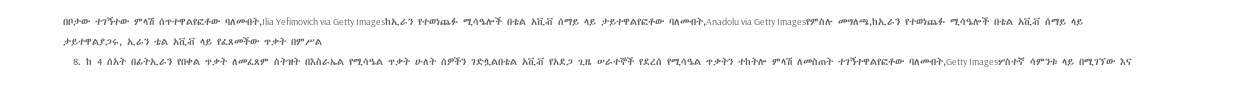በቦታው ተገኝተው ምላሽ ሰጥተዋልየፎቶው ባለመብት,Ilia Yefimovich via Getty Imagesከኢራን የተወነጨፉ ሚሳዔሎች በቴል አቪቭ ሰማይ ላይ ታይተዋልየፎቶው ባለመብት,Anadolu via Getty Imagesየምስሉ መግለጫ,ከኢራን የተወነጨፉ ሚሳዔሎች በቴል አቪቭ ሰማይ ላይ ታይተዋልያጋሩ, ኢራን ቴል አቪቭ ላይ የፈጸመችው ጥቃት በምሥል
  8. ከ 4 ሰአት በፊትኢራን የበቀል ጥቃት ለመፈጸም ስትዝት በእስራኤል የሚሳዔል ጥቃት ሁለት ሰዎችን ገድሏልበቴል አቪቭ የአደጋ ጊዜ ሠራተኞች የደረሰ የሚሳዔል ጥቃትን ተከትሎ ምላሽ ለመስጠት ተገኝተዋልየፎቶው ባለመብት,Getty Imagesሦስተኛ ሳምንቱ ላይ በሚገኘው እና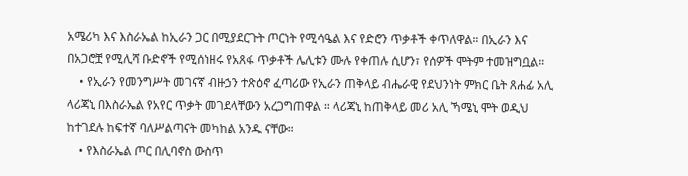አሜሪካ እና እስራኤል ከኢራን ጋር በሚያደርጉት ጦርነት የሚሳዔል እና የድሮን ጥቃቶች ቀጥለዋል። በኢራን እና በአጋሮቿ የሚሊሻ ቡድኖች የሚሰነዘሩ የአጸፋ ጥቃቶች ሌሊቱን ሙሉ የቀጠሉ ሲሆን፣ የሰዎች ሞትም ተመዝግቧል።
    • የኢራን የመንግሥት መገናኛ ብዙኃን ተጽዕኖ ፈጣሪው የኢራን ጠቅላይ ብሔራዊ የደህንነት ምክር ቤት ጸሐፊ አሊ ላሪጃኒ በእስራኤል የአየር ጥቃት መገደላቸውን አረጋግጠዋል ። ላሪጃኒ ከጠቅላይ መሪ አሊ ኻሜኒ ሞት ወዲህ ከተገደሉ ከፍተኛ ባለሥልጣናት መካከል አንዱ ናቸው።
    • የእስራኤል ጦር በሊባኖስ ውስጥ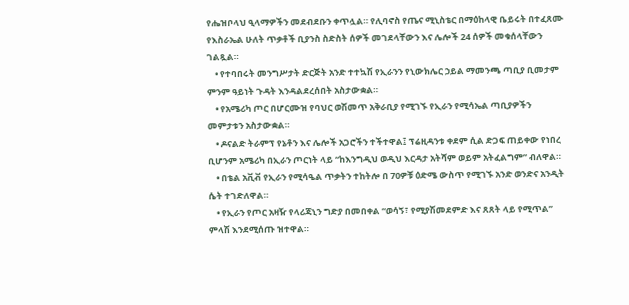የሔዝቦላህ ዒላማዎችን መደብደቡን ቀጥሏል። የሊባኖስ የጤና ሚኒስቴር በማዕከላዊ ቤይሩት በተፈጸሙ የእስራኤል ሁለት ጥቃቶች ቢያንስ ስድስት ሰዎች መገደላቸውን እና ሌሎች 24 ሰዎች መቁሰላቸውን ገልጿል።
    • የተባበሩት መንግሥታት ድርጅት አንድ ተተኳሽ የኢራንን የኒውክሌር ኃይል ማመንጫ ጣቢያ ቢመታም ምንም ዓይነት ጉዳት እንዳልደረሰበት አስታውቋል።
    • የአሜሪካ ጦር በሆርሙዝ የባህር ወሽመጥ አቅራቢያ የሚገኙ የኢራን የሚሳኤል ጣቢያዎችን መምታቱን አስታውቋል።
    • ዶናልድ ትራምፕ የኔቶን እና ሌሎች አጋሮችን ተችተዋል፤ ፕሬዚዳንቱ ቀደም ሲል ድጋፍ ጠይቀው የነበረ ቢሆንም አሜሪካ በኢራን ጦርነት ላይ “ከእንግዲህ ወዲህ እርዳታ አትሻም ወይም አትፈልግም” ብለዋል።
    • በቴል አቪቭ የኢራን የሚሳዔል ጥቃትን ተከትሎ በ 70ዎቹ ዕድሜ ውስጥ የሚገኙ አንድ ወንድና አንዲት ሴት ተገድለዋል።
    • የኢራን የጦር አዛዥ የላሪጃኒን ግድያ በመበቀል “ወሳኝ፣ የሚያሽመደምድ እና ጸጸት ላይ የሚጥል” ምላሽ እንደሚሰጡ ዝተዋል።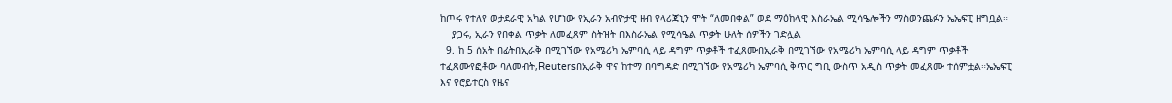ከጦሩ የተለየ ወታደራዊ አካል የሆነው የኢራን አብዮታዊ ዘብ የላሪጃኒን ሞት “ለመበቀል” ወደ ማዕከላዊ እስራኤል ሚሳዔሎችን ማስወንጨፉን ኤኤፍፒ ዘግቧል።
    ያጋሩ, ኢራን የበቀል ጥቃት ለመፈጸም ስትዝት በእስራኤል የሚሳዔል ጥቃት ሁለት ሰዎችን ገድሏል
  9. ከ 5 ሰአት በፊትበኢራቅ በሚገኘው የአሜሪካ ኤምባሲ ላይ ዳግም ጥቃቶች ተፈጸሙበኢራቅ በሚገኘው የአሜሪካ ኤምባሲ ላይ ዳግም ጥቃቶች ተፈጸሙየፎቶው ባለመብት,Reutersበኢራቅ ዋና ከተማ በባግዳድ በሚገኘው የአሜሪካ ኤምባሲ ቅጥር ግቢ ውስጥ አዲስ ጥቃት መፈጸሙ ተሰምቷል።ኤኤፍፒ እና የሮይተርስ የዜና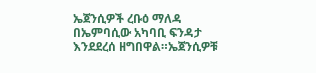ኤጀንሲዎች ረቡዕ ማለዳ በኤምባሲው አካባቢ ፍንዳታ እንደደረሰ ዘግበዋል።ኤጀንሲዎቹ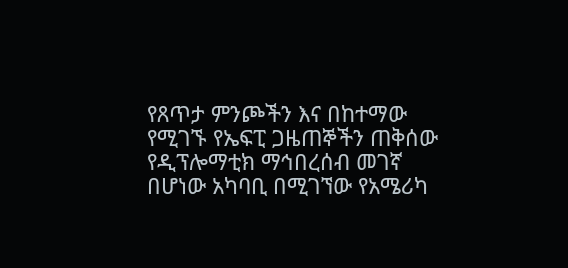የጸጥታ ምንጮችን እና በከተማው የሚገኙ የኤፍፒ ጋዜጠኞችን ጠቅሰው የዲፕሎማቲክ ማኅበረሰብ መገኛ በሆነው አካባቢ በሚገኘው የአሜሪካ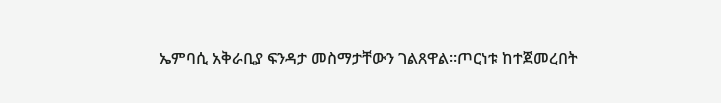ኤምባሲ አቅራቢያ ፍንዳታ መስማታቸውን ገልጸዋል።ጦርነቱ ከተጀመረበት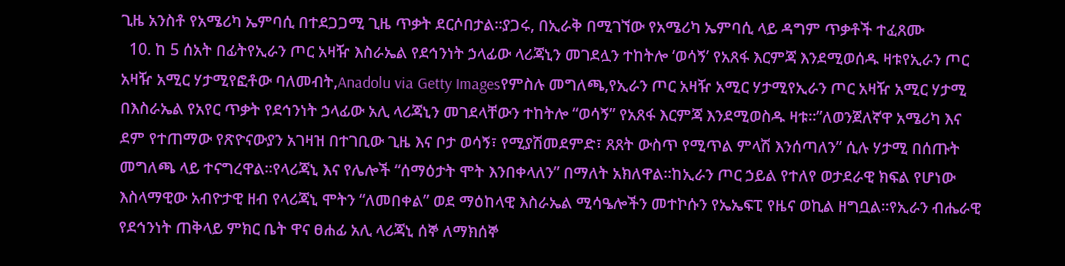ጊዜ አንስቶ የአሜሪካ ኤምባሲ በተደጋጋሚ ጊዜ ጥቃት ደርሶበታል።ያጋሩ, በኢራቅ በሚገኘው የአሜሪካ ኤምባሲ ላይ ዳግም ጥቃቶች ተፈጸሙ
  10. ከ 5 ሰአት በፊትየኢራን ጦር አዛዥ እስራኤል የደኅንነት ኃላፊው ላሪጃኒን መገደሏን ተከትሎ ‘ወሳኝ’ የአጸፋ እርምጃ እንደሚወሰዱ ዛቱየኢራን ጦር አዛዥ አሚር ሃታሚየፎቶው ባለመብት,Anadolu via Getty Imagesየምስሉ መግለጫ,የኢራን ጦር አዛዥ አሚር ሃታሚየኢራን ጦር አዛዥ አሚር ሃታሚ በእስራኤል የአየር ጥቃት የደኅንነት ኃላፊው አሊ ላሪጃኒን መገደላቸውን ተከትሎ “ወሳኝ” የአጸፋ እርምጃ እንደሚወስዱ ዛቱ።”ለወንጀለኛዋ አሜሪካ እና ደም የተጠማው የጽዮናውያን አገዛዝ በተገቢው ጊዜ እና ቦታ ወሳኝ፣ የሚያሽመደምድ፣ ጸጸት ውስጥ የሚጥል ምላሽ እንሰጣለን” ሲሉ ሃታሚ በሰጡት መግለጫ ላይ ተናግረዋል።የላሪጃኒ እና የሌሎች “ሰማዕታት ሞት እንበቀላለን” በማለት አክለዋል።ከኢራን ጦር ኃይል የተለየ ወታደራዊ ክፍል የሆነው እስላማዊው አብዮታዊ ዘብ የላሪጃኒ ሞትን “ለመበቀል” ወደ ማዕከላዊ እስራኤል ሚሳዔሎችን መተኮሱን የኤኤፍፒ የዜና ወኪል ዘግቧል።የኢራን ብሔራዊ የደኅንነት ጠቅላይ ምክር ቤት ዋና ፀሐፊ አሊ ላሪጃኒ ሰኞ ለማክሰኞ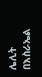ሌሊት በእስራኤል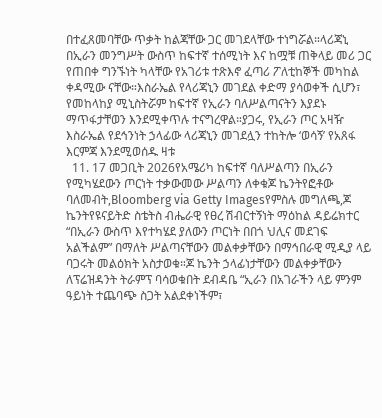በተፈጸመባቸው ጥቃት ከልጃቸው ጋር መገደላቸው ተነግሯል።ላሪጃኒ በኢራን መንግሥት ውስጥ ከፍተኛ ተሰሚነት እና ከሟቹ ጠቅላይ መሪ ጋር የጠበቀ ግንኙነት ካላቸው የአገሪቱ ተጽእኖ ፈጣሪ ፖለቲከኞች መካከል ቀዳሚው ናቸው።እስራኤል የላሪጃኒን መገደል ቀድማ ያሳወቀች ሲሆን፣ የመከላከያ ሚኒስትሯም ከፍተኛ የኢራን ባለሥልጣናትን እያደኑ ማጥፋታቸወን እንደሚቀጥሉ ተናግረዋል።ያጋሩ, የኢራን ጦር አዛዥ እስራኤል የደኅንነት ኃላፊው ላሪጃኒን መገደሏን ተከትሎ ‘ወሳኝ’ የአጸፋ እርምጃ እንደሚወሰዱ ዛቱ
  11. 17 መጋቢት 2026የአሜሪካ ከፍተኛ ባለሥልጣን በኢራን የሚካሄደውን ጦርነት ተቃውመው ሥልጣን ለቀቁጆ ኬንትየፎቶው ባለመብት,Bloomberg via Getty Imagesየምስሉ መግለጫ,ጆ ኬንትየዩናይትድ ስቴትስ ብሔራዊ የፀረ ሽብርተኝነት ማዕከል ዳይሬክተር “በኢራን ውስጥ እየተካሄደ ያለውን ጦርነት በበጎ ህሊና መደገፍ አልችልም” በማለት ሥልጣናቸውን መልቀቃቸውን በማኅበራዊ ሚዲያ ላይ ባጋሩት መልዕክት አስታወቁ።ጆ ኬንት ኃላፊነታቸውን መልቀቃቸውን ለፕሬዝዳንት ትራምፕ ባሳወቁበት ደብዳቤ “ኢራን በአገራችን ላይ ምንም ዓይነት ተጨባጭ ስጋት አልደቀነችም፣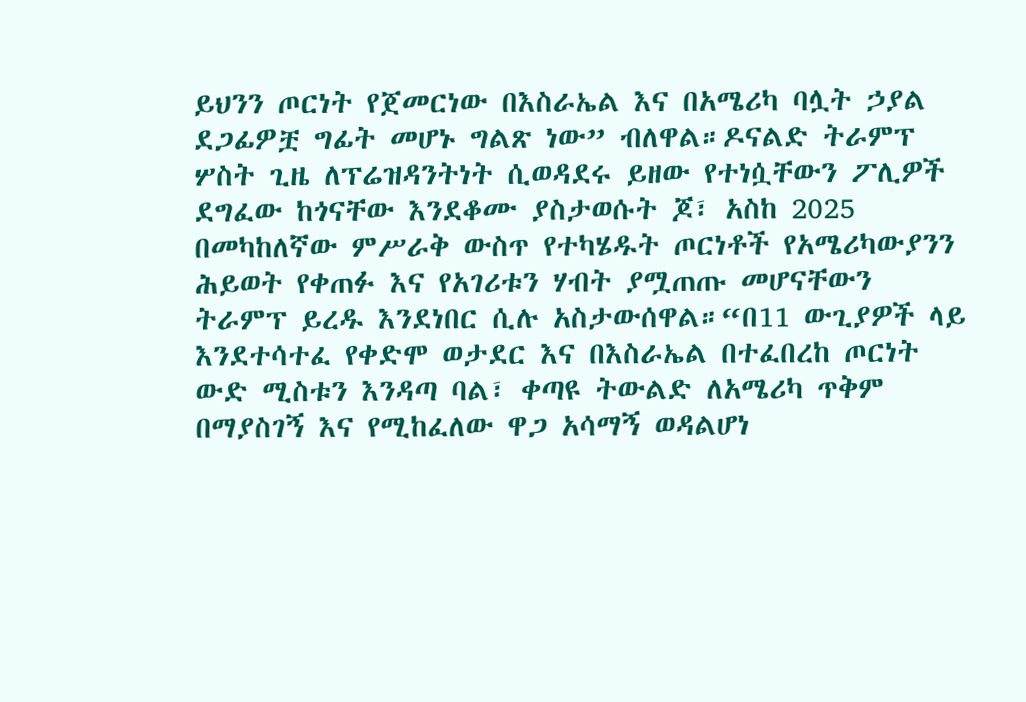ይህንን ጦርነት የጀመርነው በእስራኤል እና በአሜሪካ ባሏት ኃያል ደጋፊዎቿ ግፊት መሆኑ ግልጽ ነው” ብለዋል።ዶናልድ ትራምፕ ሦስት ጊዜ ለፕሬዝዳንትነት ሲወዳደሩ ይዘው የተነሷቸውን ፖሊዎች ደግፈው ከጎናቸው እንደቆሙ ያስታወሱት ጆ፣ አስከ 2025 በመካከለኛው ምሥራቅ ውስጥ የተካሄዱት ጦርነቶች የአሜሪካውያንን ሕይወት የቀጠፉ እና የአገሪቱን ሃብት ያሟጠጡ መሆናቸውን ትራምፕ ይረዱ እንደነበር ሲሉ አስታውሰዋል።“በ11 ውጊያዎች ላይ እንደተሳተፈ የቀድሞ ወታደር እና በእስራኤል በተፈበረከ ጦርነት ውድ ሚስቱን እንዳጣ ባል፣ ቀጣዩ ትውልድ ለአሜሪካ ጥቅም በማያስገኝ እና የሚከፈለው ዋጋ አሳማኝ ወዳልሆነ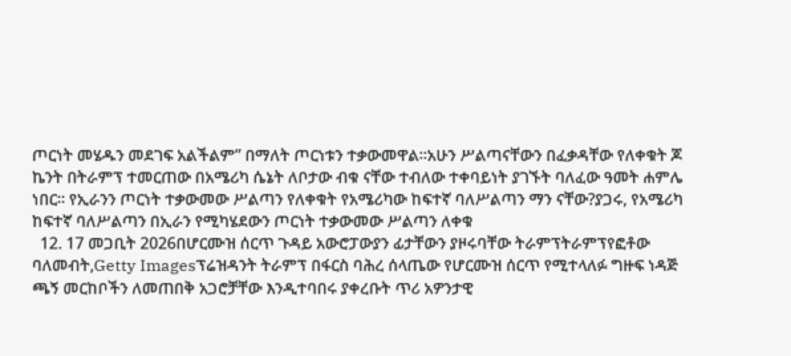ጦርነት መሄዱን መደገፍ አልችልም” በማለት ጦርነቱን ተቃውመዋል።አሁን ሥልጣናቸውን በፈቃዳቸው የለቀቁት ጆ ኬንት በትራምፕ ተመርጠው በአሜሪካ ሴኔት ለቦታው ብቁ ናቸው ተብለው ተቀባይነት ያገኙት ባለፈው ዓመት ሐምሌ ነበር። የኢራንን ጦርነት ተቃውመው ሥልጣን የለቀቁት የአሜሪካው ከፍተኛ ባለሥልጣን ማን ናቸው?ያጋሩ, የአሜሪካ ከፍተኛ ባለሥልጣን በኢራን የሚካሄደውን ጦርነት ተቃውመው ሥልጣን ለቀቁ
  12. 17 መጋቢት 2026በሆርሙዝ ሰርጥ ጉዳይ አውሮፓውያን ፊታቸውን ያዞሩባቸው ትራምፕትራምፕየፎቶው ባለመብት,Getty Imagesፕሬዝዳንት ትራምፕ በፋርስ ባሕረ ሰላጤው የሆርሙዝ ሰርጥ የሚተላለፉ ግዙፍ ነዳጅ ጫኝ መርከቦችን ለመጠበቅ አጋሮቻቸው እንዲተባበሩ ያቀረቡት ጥሪ አዎንታዊ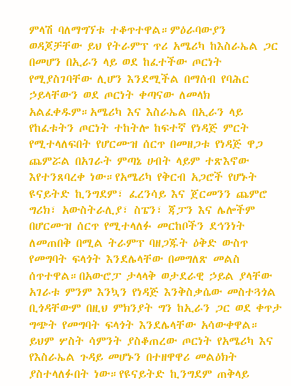ምላሽ ባለማግኘቱ ተቆጥተዋል።ምዕራባውያን ወዳጆቻቸው ይህ የትራምፕ ጥሪ አሜሪካ ከእስራኤል ጋር በመሆን በኢራን ላይ ወደ ከፈተችው ጦርነት የሚያስገባቸው ሊሆን እንደሚችል በማሰብ የባሕር ኃይላቸውን ወደ ጦርነት ቀጣናው ለመላክ አልፈቀዱም።አሜሪካ እና እስራኤል በኢራን ላይ የከፈቱትን ጦርነት ተከትሎ ከፍተኛ የነዳጅ ምርት የሚተላለፍበት የሆርሙዝ ሰርጥ በመዘጋቱ የነዳጅ ዋጋ ጨምሯል በአገራት ምጣኔ ሀብት ላይም ተጽእኖው እየተንጸባረቀ ነው።የአሜሪካ የቅርብ አጋሮች የሆኑት ዩናይትድ ኪንግደም፣ ፈረንሳይ እና ጀርመንን ጨምሮ ግሪክ፣ አውስትራሊያ፣ ስፔን፣ ጃፓን እና ሌሎችም በሆርሙዝ ሰርጥ የሚተላለፉ መርከቦችን ደኅንነት ለመጠበቅ በሚል ትራምፕ ባዘጋጁት ዕቅድ ውስጥ የመግባት ፍላጎት እንደሌላቸው በመግለጽ መልስ ሰጥተዋል።በአውሮፓ ታላላቅ ወታደራዊ ኃይል ያላቸው አገራቱ ምንም እንኳን የነዳጅ እንቅስቃሴው መስተጓጎል ቢጎዳቸውም በዚህ ምክንያት ግን ከኢራን ጋር ወደ ቀጥታ ግጭት የመግባት ፍላጎት እንደሌላቸው አሳውቀዋል። ይህም ሦስት ሳምንት ያስቆጠረው ጦርነት የአሜሪካ እና የእስራኤል ጉዳይ መሆኑን በተዘዋዋሪ መልዕክት ያስተላለፉበት ነው።የዩናይትድ ኪንግደም ጠቅላይ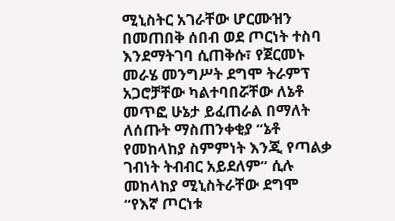ሚኒስትር አገራቸው ሆርሙዝን በመጠበቅ ሰበብ ወደ ጦርነት ተስባ እንደማትገባ ሲጠቅሱ፣ የጀርመኑ መራሄ መንግሥት ደግሞ ትራምፕ አጋሮቻቸው ካልተባበሯቸው ለኔቶ መጥፎ ሁኔታ ይፈጠራል በማለት ለሰጡት ማስጠንቀቂያ “ኔቶ የመከላከያ ስምምነት እንጂ የጣልቃ ገብነት ትብብር አይደለም” ሲሉ መከላከያ ሚኒስትራቸው ደግሞ “የእኛ ጦርነቱ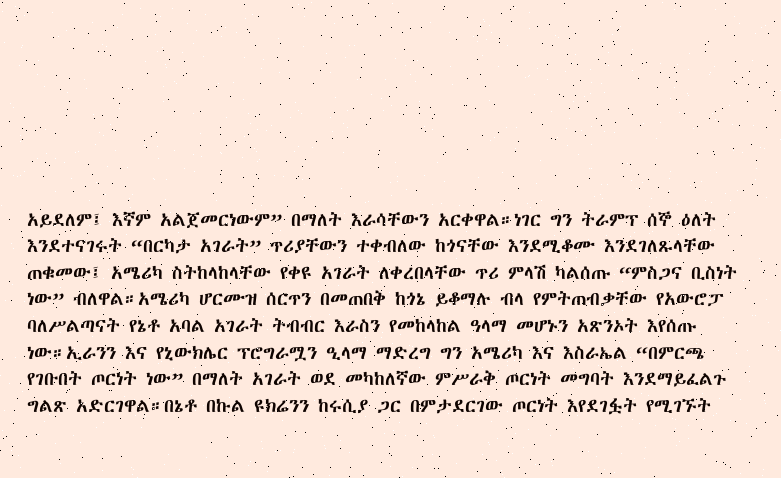አይደለም፤ እኛም አልጀመርነውም” በማለት እራሳቸውን አርቀዋል።ነገር ግን ትራምፕ ሰኞ ዕለት እንደተናገሩት “በርካታ አገራት” ጥሪያቸውን ተቀብለው ከጎናቸው እንደሚቆሙ እንደገለጹላቸው ጠቁመው፤ አሜሪካ ስትከላከላቸው የቀዩ አገራት ለቀረበላቸው ጥሪ ምላሽ ካልሰጡ “ምስጋና ቢስነት ነው” ብለዋል።አሜሪካ ሆርሙዝ ሰርጥን በመጠበቅ ከጎኔ ይቆማሉ ብላ የምትጠብቃቸው የአውሮፓ ባለሥልጣናት የኔቶ አባል አገራት ትብብር እራስን የመከላከል ዓላማ መሆኑን አጽንኦት እየሰጡ ነው።ኢራንን እና የኒውክሌር ፕሮግራሟን ዒላማ ማድረግ ግን አሜሪካ እና እስራኤል “በምርጫ የገቡበት ጦርነት ነው” በማለት አገራት ወደ መካከለኛው ምሥራቅ ጦርነት መግባት እንደማይፈልጉ ግልጽ አድርገዋል።በኔቶ በኩል ዩክሬንን ከሩሲያ ጋር በምታደርገው ጦርነት እየደገፏት የሚገኙት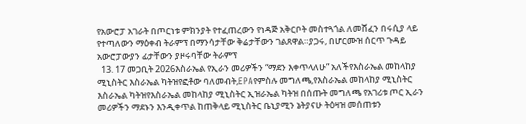የአውሮፓ አገራት በጦርነቱ ምክንያት የተፈጠረውን የነዳጅ አቅርቦት መስተጓጎል ለመሸፈን በሩሲያ ላይ የተጣለውን ማዕቀብ ትራምፕ በማንሳታቸው ቅሬታቸውን ገልጸዋል።ያጋሩ, በሆርሙዝ ሰርጥ ጉዳይ አውሮፓውያን ፊታቸውን ያዞሩባቸው ትራምፕ
  13. 17 መጋቢት 2026እስራኤል የኢራን መሪዎችን “ማደን እቀጥላለሁ” አለችየእስራኤል መከላከያ ሚኒስትር እስራኤል ካትዝየፎቶው ባለመብት,EPAየምስሉ መግለጫ,የእስራኤል መከላከያ ሚኒስትር እስራኤል ካትዝየእስራኤል መከላከያ ሚኒስትር ኢዝራኤል ካትዝ በሰጡት መግለጫ የአገሪቱ ጦር ኢራን መሪዎችን ማደኑን እንዲቀጥል ከጠቅላይ ሚኒስትር ቤኒያሚን ኔትያናሁ ትዕዛዝ መሰጠቱን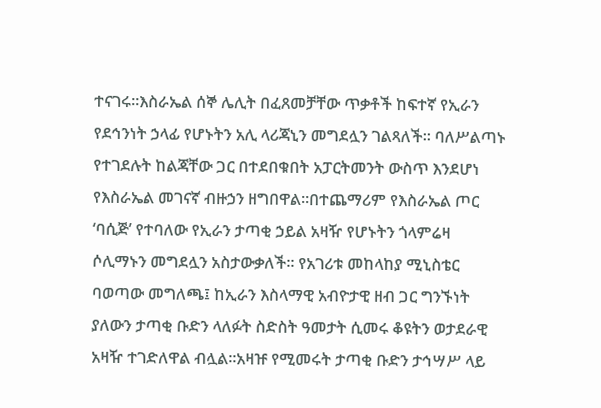ተናገሩ።እስራኤል ሰኞ ሌሊት በፈጸመቻቸው ጥቃቶች ከፍተኛ የኢራን የደኅንነት ኃላፊ የሆኑትን አሊ ላሪጃኒን መግደሏን ገልጻለች። ባለሥልጣኑ የተገደሉት ከልጃቸው ጋር በተደበቁበት አፓርትመንት ውስጥ እንደሆነ የእስራኤል መገናኛ ብዙኃን ዘግበዋል።በተጨማሪም የእስራኤል ጦር ‘ባሲጅ’ የተባለው የኢራን ታጣቂ ኃይል አዛዥ የሆኑትን ጎላምሬዛ ሶሊማኑን መግደሏን አስታውቃለች። የአገሪቱ መከላከያ ሚኒስቴር ባወጣው መግለጫ፤ ከኢራን እስላማዊ አብዮታዊ ዘብ ጋር ግንኙነት ያለውን ታጣቂ ቡድን ላለፉት ስድስት ዓመታት ሲመሩ ቆዩትን ወታደራዊ አዛዥ ተገድለዋል ብሏል።አዛዡ የሚመሩት ታጣቂ ቡድን ታኅሣሥ ላይ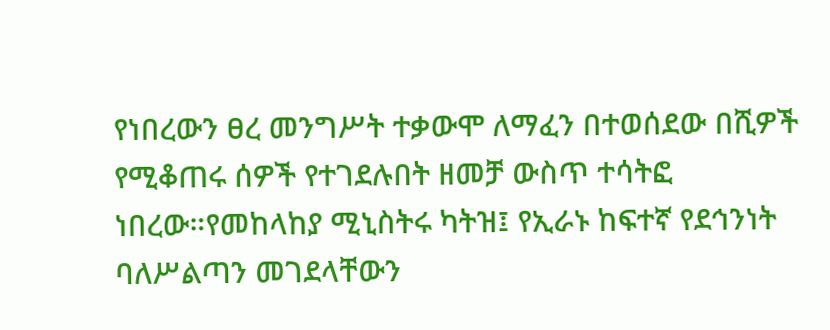የነበረውን ፀረ መንግሥት ተቃውሞ ለማፈን በተወሰደው በሺዎች የሚቆጠሩ ሰዎች የተገደሉበት ዘመቻ ውስጥ ተሳትፎ ነበረው።የመከላከያ ሚኒስትሩ ካትዝ፤ የኢራኑ ከፍተኛ የደኅንነት ባለሥልጣን መገደላቸውን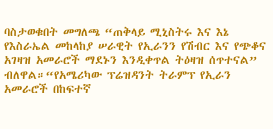ባስታወቁበት መግለጫ “ጠቅላይ ሚኒስትሩ እና እኔ የእስራኤል መከላከያ ሠራዊት የኢራንን የሽብር እና የጭቆና አገዛዝ አመራሮች ማደኑን እንዲቀጥል ትዕዛዝ ሰጥተናል” ብለዋል።“የአሜሪካው ፕሬዝዳንት ትራምፕ የኢራን አመራሮች በከፍተኛ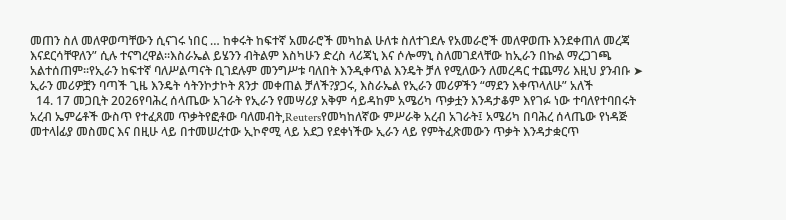መጠን ስለ መለዋወጣቸውን ሲናገሩ ነበር … ከቀሩት ከፍተኛ አመራሮች መካከል ሁለቱ ስለተገደሉ የአመራሮች መለዋወጡ እንደቀጠለ መረጃ እናደርሳቸዋለን” ሲሉ ተናግረዋል።እስራኤል ይሄንን ብትልም እስካሁን ድረስ ላሪጃኒ እና ሶሎማኒ ስለመገደላቸው ከኢራን በኩል ማረጋገጫ አልተሰጠም።የኢራን ከፍተኛ ባለሥልጣናት ቢገደሉም መንግሥቱ ባለበት እንዲቀጥል እንዴት ቻለ የሚለውን ለመረዳር ተጨማሪ እዚህ ያንብቡ ➤ ኢራን መሪዎቿን ባጣች ጊዜ እንዴት ሳትንኮታኮት ጸንታ መቀጠል ቻለች?ያጋሩ, እስራኤል የኢራን መሪዎችን “ማደን እቀጥላለሁ” አለች
  14. 17 መጋቢት 2026የባሕረ ሰላጤው አገራት የኢራን የመሣሪያ አቅም ሳይዳከም አሜሪካ ጥቃቷን እንዳታቆም እየገፉ ነው ተባለየተባበሩት አረብ ኤምሬቶች ውስጥ የተፈጸመ ጥቃትየፎቶው ባለመብት,Reutersየመካከለኛው ምሥራቅ አረብ አገራት፤ አሜሪካ በባሕረ ሰላጤው የነዳጅ መተላlፊያ መስመር እና በዚሁ ላይ በተመሠረተው ኢኮኖሚ ላይ አደጋ የደቀነችው ኢራን ላይ የምትፈጽመውን ጥቃት እንዳታቋርጥ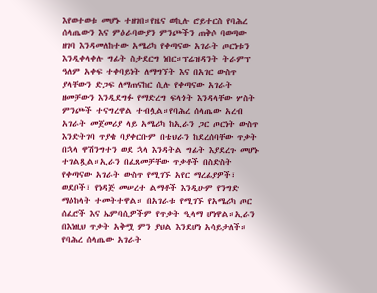እየወተወቱ መሆኑ ተዘገበ።የዜና ወኪሉ ሮይተርስ የባሕረ ሰላጤውን እና ምዕራባውያን ምንጮችን ጠቅሶ ባወጣው ዘገባ እንዳመለከተው አሜሪካ የቀጣናው አገራት ጦርነቱን እንዲቀላቀሉ ግፊት ስታደርግ ነበር።ፕሬዝዳንት ትራምፕ ዓለም አቀፍ ተቀባይነት ለማግኘት እና በአገር ውስጥ ያላቸውን ድጋፍ ለማጠናከር ሲሉ የቀጣናው አገራት ዘመቻውን እንዲደግፉ የማድረግ ፍላጎት እንዳላቸው ሦስት ምንጮች ተናግረዋል ተብሏል።የባሕረ ሰላጤው አረብ አገራት መጀመሪያ ላይ አሜሪካ ከኢራን ጋር ጦርነት ውስጥ እንድትገባ ጥያቄ ባያቀርቡም በቴህራን ከደረሰባቸው ጥቃት በኋላ ዋሽንግተን ወደ ኋላ እንዳትል ግፊት እያደረጉ መሆኑ ተገልጿል።ኢራን በፈጸመቻቸው ጥቃቶች በስድስት የቀጣናው አገራት ውስጥ የሚገኙ አየር ማረፊያዎች፣ ወደቦች፣ የነዳጅ መሠረተ ልማቶች እንዲሁም የንግድ ማዕከላት ተመትተዋል። በአገራቱ የሚገኙ የአሜሪካ ጦር ሰፈሮች እና ኤምባሲዎችም የጥቃት ዒላማ ሆነዋል።ኢራን በእነዚህ ጥቃት አቅሟ ምን ያህል እንደሆነ አሳይታለች። የባሕረ ሰላጤው አገራት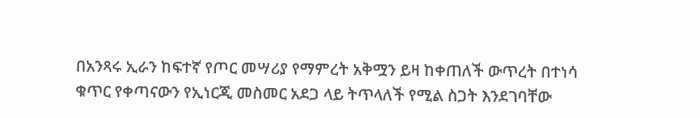በአንጻሩ ኢራን ከፍተኛ የጦር መሣሪያ የማምረት አቅሟን ይዛ ከቀጠለች ውጥረት በተነሳ ቁጥር የቀጣናውን የኢነርጂ መስመር አደጋ ላይ ትጥላለች የሚል ስጋት እንደገባቸው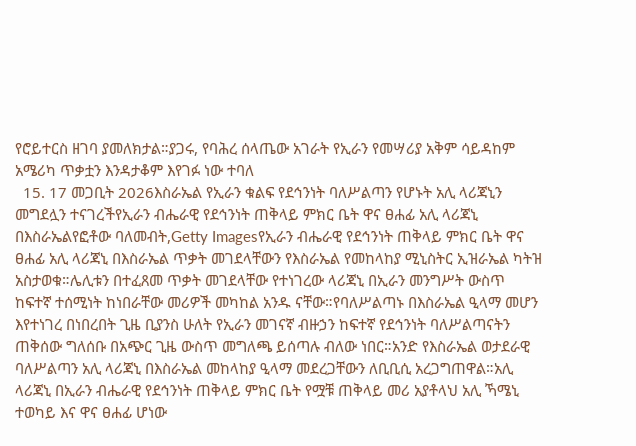የሮይተርስ ዘገባ ያመለክታል።ያጋሩ, የባሕረ ሰላጤው አገራት የኢራን የመሣሪያ አቅም ሳይዳከም አሜሪካ ጥቃቷን እንዳታቆም እየገፉ ነው ተባለ
  15. 17 መጋቢት 2026እስራኤል የኢራን ቁልፍ የደኅንነት ባለሥልጣን የሆኑት አሊ ላሪጃኒን መግደሏን ተናገረችየኢራን ብሔራዊ የደኅንነት ጠቅላይ ምክር ቤት ዋና ፀሐፊ አሊ ላሪጃኒ በእስራኤልየፎቶው ባለመብት,Getty Imagesየኢራን ብሔራዊ የደኅንነት ጠቅላይ ምክር ቤት ዋና ፀሐፊ አሊ ላሪጃኒ በእስራኤል ጥቃት መገደላቸውን የእስራኤል የመከላከያ ሚኒስትር ኢዝራኤል ካትዝ አስታወቁ።ሌሊቱን በተፈጸመ ጥቃት መገደላቸው የተነገረው ላሪጃኒ በኢራን መንግሥት ውስጥ ከፍተኛ ተሰሚነት ከነበራቸው መሪዎች መካከል አንዱ ናቸው።የባለሥልጣኑ በእስራኤል ዒላማ መሆን እየተነገረ በነበረበት ጊዜ ቢያንስ ሁለት የኢራን መገናኛ ብዙኃን ከፍተኛ የደኅንነት ባለሥልጣናትን ጠቅሰው ግለሰቡ በአጭር ጊዜ ውስጥ መግለጫ ይሰጣሉ ብለው ነበር።አንድ የእስራኤል ወታደራዊ ባለሥልጣን አሊ ላሪጃኒ በእስራኤል መከላከያ ዒላማ መደረጋቸውን ለቢቢሲ አረጋግጠዋል።አሊ ላሪጃኒ በኢራን ብሔራዊ የደኅንነት ጠቅላይ ምክር ቤት የሟቹ ጠቅላይ መሪ አያቶላህ አሊ ኻሜኒ ተወካይ እና ዋና ፀሐፊ ሆነው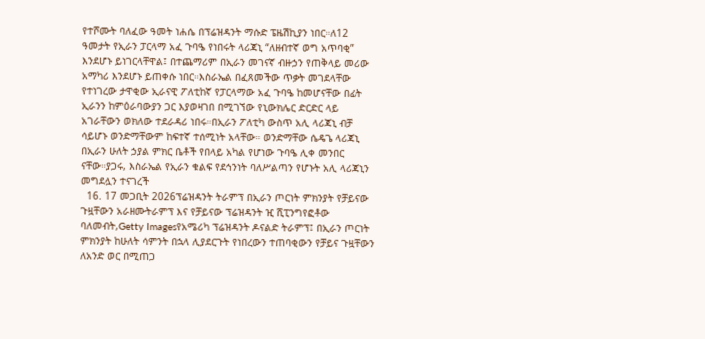የተሾሙት ባለፈው ዓመት ነሐሴ በፕሬዝዳንት ማሱድ ፔዜሽኪያን ነበር።ለ12 ዓመታት የኢራን ፓርላማ አፈ ጉባዔ የነበሩት ላሪጃኒ “ለዘብተኛ ወግ አጥባቂ” እንደሆኑ ይነገርላቸዋል፤ በተጨማሪም በኢራን መገናኛ ብዙኃን የጠቅላይ መሪው አማካሪ እንደሆኑ ይጠቀሱ ነበር።እስራኤል በፈጸመችው ጥቃት መገደላቸው የተነገረው ታዋቂው ኢራናዊ ፖለቲከኛ የፓርላማው አፈ ጉባዔ ከመሆናቸው በፊት ኢራንን ከምዕራባውያን ጋር እያወዛገበ በሚገኘው የኒውክሌር ድርድር ላይ አገራቸውን ወክለው ተደራዳሪ ነበሩ።በኢራን ፖለቲካ ውስጥ አሊ ላሪጃኒ ብቻ ሳይሆኑ ወንድማቸውም ከፍተኛ ተሰሚነት አላቸው። ወንድማቸው ሴዴጌ ላሪጃኒ በኢራን ሁለት ኃያል ምክር ቤቶች የበላይ አካል የሆነው ጉባዔ ሊቀ መንበር ናቸው።ያጋሩ, እስራኤል የኢራን ቁልፍ የደኅንነት ባለሥልጣን የሆኑት አሊ ላሪጃኒን መግደሏን ተናገረች
  16. 17 መጋቢት 2026ፕሬዝዳንት ትራምፕ በኢራን ጦርነት ምክንያት የቻይናው ጉዟቸውን አራዘሙትራምፕ እና የቻይናው ፕሬዝዳንት ዢ ሺፒንግየፎቶው ባለመብት,Getty Imagesየአሜሪካ ፕሬዝዳንት ዶናልድ ትራምፕ፤ በኢራን ጦርነት ምክንያት ከሁለት ሳምንት በኋላ ሊያደርጉት የነበረውን ተጠባቂውን የቻይና ጉዟቸውን ለአንድ ወር በሚጠጋ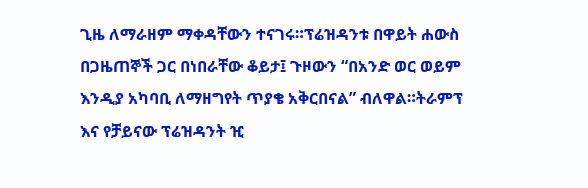ጊዜ ለማራዘም ማቀዳቸውን ተናገሩ።ፕሬዝዳንቱ በዋይት ሐውስ በጋዜጠኞች ጋር በነበራቸው ቆይታ፤ ጉዞውን “በአንድ ወር ወይም እንዲያ አካባቢ ለማዘግየት ጥያቄ አቅርበናል” ብለዋል።ትራምፕ እና የቻይናው ፕሬዝዳንት ዢ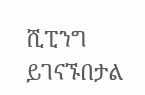ሺፒንግ ይገናኙበታል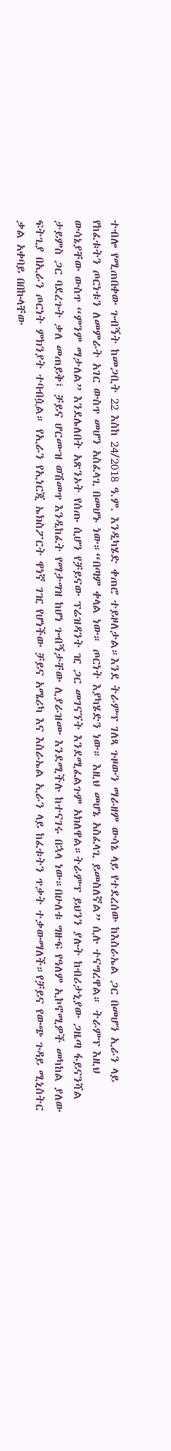ተብሎ የሚጠበቀው ጉብኝት ከመጋቢት 22 እስከ 24/2018 ዓ.ም. እንዲካሄድ ቀጠሮ ተይዞለታል።እንደ ትራምፕ ገለጻ ጉዞውን ማራዘም ውሳኔ ላይ የተደረሰው ከእስራኤል ጋር በመሆን ኢራን ላይ የከፈቱትን ጦርነቱን ለመምራት አገር ውስጥ መሆን አስፈላጊ በመሆኑ ነው።“በጣም ቀላል ነው። ጦርነት እያካሄድን ነው። እዚህ መሆኔ አስፈላጊ ይመስለኛል” ሲሉ ተናግረዋል። ትራምፕ እዚህ ውሳኔያቸው ውስጥ “ምንም ማታለል” እንደሌለበት አጽንኦት የሰጡ ሲሆን የቻይናው ፕሬዝዳንት ዢ ጋር መገናኘት እንደሚፈልጉም አክለዋል።ትራምፕ ይህንን ያሉት ከብሪታኒያው ጋዜጣ ፋይናንሻል ታይምስ ጋር ባደረጉት ቃለ መጠይቅ፤ ቻይና ሆርሙዝ ወሽመጥ እንዲከፈት የማታግዝ ከሆነ ጉብኝታቸው ሊያራዝሙ እንደሚችሉ ከተናገሩ በኋላ ነው።በሁለቱ ግዙፍ የዓለም ኢኮኖሚዎች መካከል ያለው ፍትጊያ በኢራን ጦርነት ምክንያት ተባብሷል። የኢራን የኢነርጂ ኤክስፖርት ዋነኛ ገዢ የሆነችው ቻይና አሜሪካ እና እስራኤል ኢራን ላይ ከፈቱትን ጥቃት ተቃውማለች።የቻይና የውጭ ጉዳይ ሚኒስትር ቃል አቀባይ በበኩላቸው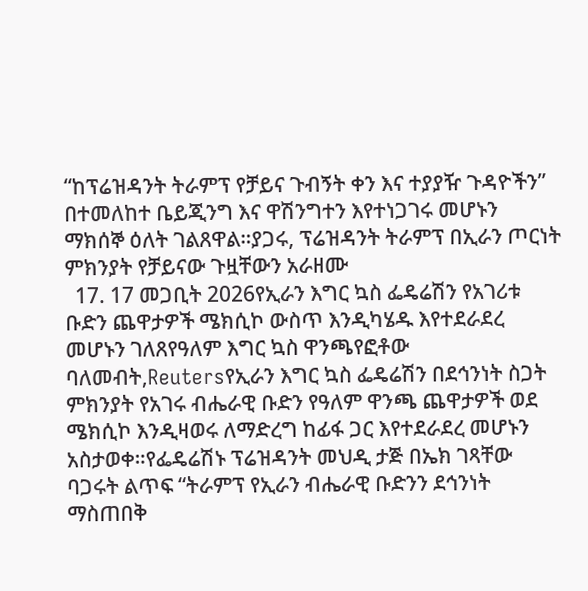“ከፕሬዝዳንት ትራምፕ የቻይና ጉብኝት ቀን እና ተያያዥ ጉዳዮችን” በተመለከተ ቤይጂንግ እና ዋሽንግተን እየተነጋገሩ መሆኑን ማክሰኞ ዕለት ገልጸዋል።ያጋሩ, ፕሬዝዳንት ትራምፕ በኢራን ጦርነት ምክንያት የቻይናው ጉዟቸውን አራዘሙ
  17. 17 መጋቢት 2026የኢራን እግር ኳስ ፌዴሬሽን የአገሪቱ ቡድን ጨዋታዎች ሜክሲኮ ውስጥ እንዲካሄዱ እየተደራደረ መሆኑን ገለጸየዓለም እግር ኳስ ዋንጫየፎቶው ባለመብት,Reutersየኢራን እግር ኳስ ፌዴሬሽን በደኅንነት ስጋት ምክንያት የአገሩ ብሔራዊ ቡድን የዓለም ዋንጫ ጨዋታዎች ወደ ሜክሲኮ እንዲዛወሩ ለማድረግ ከፊፋ ጋር እየተደራደረ መሆኑን አስታወቀ።የፌዴሬሽኑ ፕሬዝዳንት መህዲ ታጅ በኤክ ገጻቸው ባጋሩት ልጥፍ “ትራምፕ የኢራን ብሔራዊ ቡድንን ደኅንነት ማስጠበቅ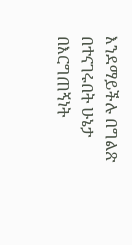እንደማይችሉ በግልጽ በተናገሩበት ሁኔታ በእርግጠኝነት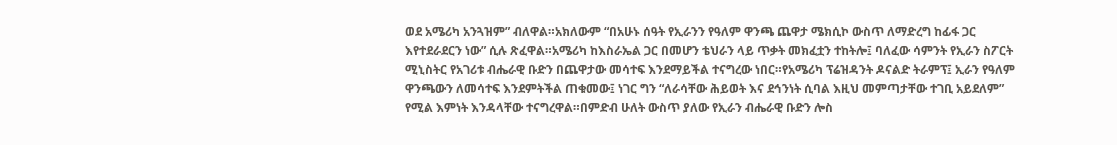ወደ አሜሪካ አንጓዝም” ብለዋል።አክለውም “በአሁኑ ሰዓት የኢራንን የዓለም ዋንጫ ጨዋታ ሜክሲኮ ውስጥ ለማድረግ ከፊፋ ጋር እየተደራደርን ነው” ሲሉ ጽፈዋል።አሜሪካ ከእስራኤል ጋር በመሆን ቴህራን ላይ ጥቃት መክፈቷን ተከትሎ፤ ባለፈው ሳምንት የኢራን ስፖርት ሚኒስትር የአገሪቱ ብሔራዊ ቡድን በጨዋታው መሳተፍ እንደማይችል ተናግረው ነበር።የአሜሪካ ፕሬዝዳንት ዶናልድ ትራምፕ፤ ኢራን የዓለም ዋንጫውን ለመሳተፍ እንደምትችል ጠቁመው፤ ነገር ግን “ለራሳቸው ሕይወት እና ደኅንነት ሲባል እዚህ መምጣታቸው ተገቢ አይደለም” የሚል እምነት እንዳላቸው ተናግረዋል።በምድብ ሁለት ውስጥ ያለው የኢራን ብሔራዊ ቡድን ሎስ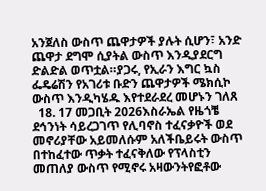አንጀለስ ውስጥ ጨዋታዎች ያሉት ሲሆን፣ አንድ ጨዋታ ደግሞ ሲያትል ውስጥ እንዲያደርግ ድልድል ወጥቷል።ያጋሩ, የኢራን እግር ኳስ ፌዴሬሽን የአገሪቱ ቡድን ጨዋታዎች ሜክሲኮ ውስጥ እንዲካሄዱ እየተደራደረ መሆኑን ገለጸ
  18. 17 መጋቢት 2026እስራኤል የዜጎቼ ደኅንነት ሳይረጋገጥ የሊባኖስ ተፈናቃዮች ወደ መኖሪያቸው አይመለሱም አለችቤይሩት ውስጥ በተከፈተው ጥቃት ተፈናቅለው የፕላስቲን መጠለያ ውስጥ የሚኖሩ አዛውንትየፎቶው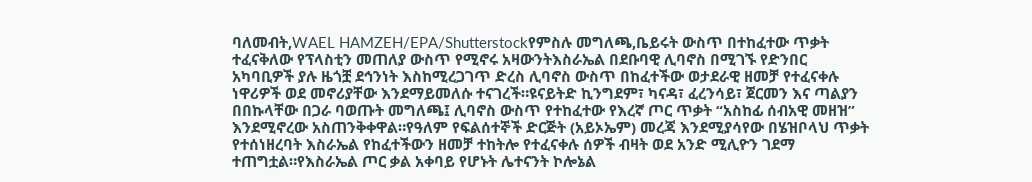ባለመብት,WAEL HAMZEH/EPA/Shutterstockየምስሉ መግለጫ,ቤይሩት ውስጥ በተከፈተው ጥቃት ተፈናቅለው የፕላስቲን መጠለያ ውስጥ የሚኖሩ አዛውንትእስራኤል በደቡባዊ ሊባኖስ በሚገኙ የድንበር አካባቢዎች ያሉ ዜጎቿ ደኅንነት እስከሚረጋገጥ ድረስ ሊባኖስ ውስጥ በከፈተችው ወታደራዊ ዘመቻ የተፈናቀሉ ነዋሪዎች ወደ መኖሪያቸው እንደማይመለሱ ተናገረች።ዩናይትድ ኪንግደም፣ ካናዳ፣ ፈረንሳይ፣ ጀርመን እና ጣልያን በበኩላቸው በጋራ ባወጡት መግለጫ፤ ሊባኖስ ውስጥ የተከፈተው የእረኛ ጦር ጥቃት “አስከፊ ሰብአዊ መዘዝ” እንደሚኖረው አስጠንቅቀዋል።የዓለም የፍልሰተኞች ድርጅት (አይኦኤም) መረጃ እንደሚያሳየው በሄዝቦላህ ጥቃት የተሰነዘረባት እስራኤል የከፈተችውን ዘመቻ ተከትሎ የተፈናቀሉ ሰዎች ብዛት ወደ አንድ ሚሊዮን ገደማ ተጠግቷል።የእስራኤል ጦር ቃል አቀባይ የሆኑት ሌተናንት ኮሎኔል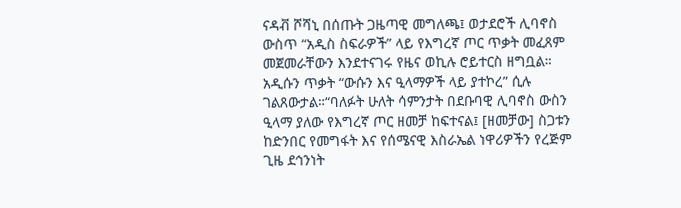ናዳቭ ሾሻኒ በሰጡት ጋዜጣዊ መግለጫ፤ ወታደሮች ሊባኖስ ውስጥ “አዲስ ስፍራዎች” ላይ የእግረኛ ጦር ጥቃት መፈጸም መጀመራቸውን እንደተናገሩ የዜና ወኪሉ ሮይተርስ ዘግቧል። አዲሱን ጥቃት “ውሱን እና ዒላማዎች ላይ ያተኮረ” ሲሉ ገልጸውታል።“ባለፉት ሁለት ሳምንታት በደቡባዊ ሊባኖስ ውስን ዒላማ ያለው የእግረኛ ጦር ዘመቻ ከፍተናል፤ [ዘመቻው] ስጋቱን ከድንበር የመግፋት እና የሰሜናዊ እስራኤል ነዋሪዎችን የረጅም ጊዜ ደኅንነት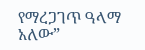የማረጋገጥ ዓላማ አለው”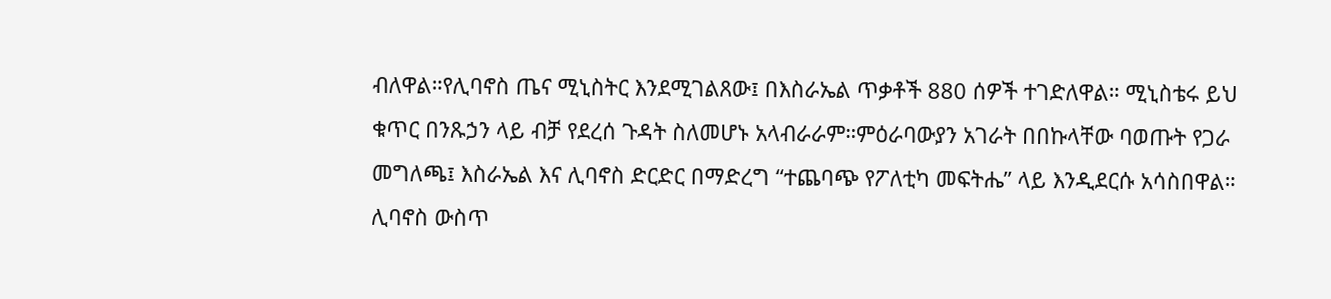ብለዋል።የሊባኖስ ጤና ሚኒስትር እንደሚገልጸው፤ በእስራኤል ጥቃቶች 880 ሰዎች ተገድለዋል። ሚኒስቴሩ ይህ ቁጥር በንጹኃን ላይ ብቻ የደረሰ ጉዳት ስለመሆኑ አላብራራም።ምዕራባውያን አገራት በበኩላቸው ባወጡት የጋራ መግለጫ፤ እስራኤል እና ሊባኖስ ድርድር በማድረግ “ተጨባጭ የፖለቲካ መፍትሔ” ላይ እንዲደርሱ አሳስበዋል። ሊባኖስ ውስጥ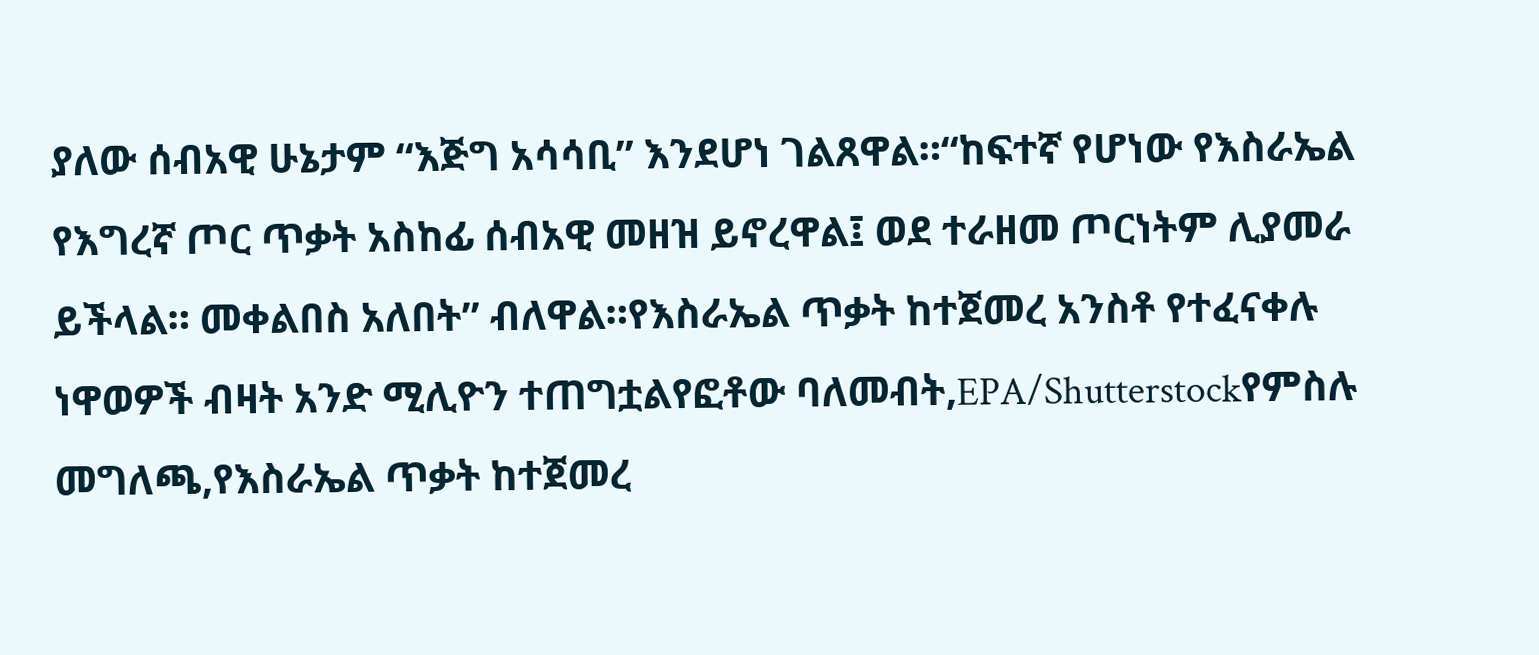ያለው ሰብአዊ ሁኔታም “እጅግ አሳሳቢ” እንደሆነ ገልጸዋል።“ከፍተኛ የሆነው የእስራኤል የእግረኛ ጦር ጥቃት አስከፊ ሰብአዊ መዘዝ ይኖረዋል፤ ወደ ተራዘመ ጦርነትም ሊያመራ ይችላል። መቀልበስ አለበት” ብለዋል።የእስራኤል ጥቃት ከተጀመረ አንስቶ የተፈናቀሉ ነዋወዎች ብዛት አንድ ሚሊዮን ተጠግቷልየፎቶው ባለመብት,EPA/Shutterstockየምስሉ መግለጫ,የእስራኤል ጥቃት ከተጀመረ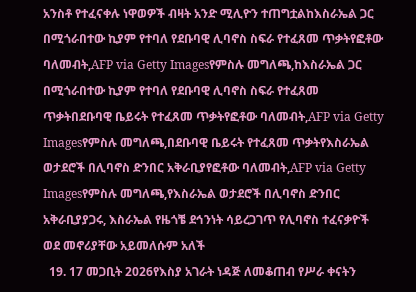አንስቶ የተፈናቀሉ ነዋወዎች ብዛት አንድ ሚሊዮን ተጠግቷልከእስራኤል ጋር በሚጎራበተው ኪያም የተባለ የደቡባዊ ሊባኖስ ስፍራ የተፈጸመ ጥቃትየፎቶው ባለመብት,AFP via Getty Imagesየምስሉ መግለጫ,ከእስራኤል ጋር በሚጎራበተው ኪያም የተባለ የደቡባዊ ሊባኖስ ስፍራ የተፈጸመ ጥቃትበደቡባዊ ቤይሩት የተፈጸመ ጥቃትየፎቶው ባለመብት,AFP via Getty Imagesየምስሉ መግለጫ,በደቡባዊ ቤይሩት የተፈጸመ ጥቃትየእስራኤል ወታደሮች በሊባኖስ ድንበር አቅራቢያየፎቶው ባለመብት,AFP via Getty Imagesየምስሉ መግለጫ,የእስራኤል ወታደሮች በሊባኖስ ድንበር አቅራቢያያጋሩ, እስራኤል የዜጎቼ ደኅንነት ሳይረጋገጥ የሊባኖስ ተፈናቃዮች ወደ መኖሪያቸው አይመለሱም አለች
  19. 17 መጋቢት 2026የእስያ አገራት ነዳጅ ለመቆጠብ የሥራ ቀናትን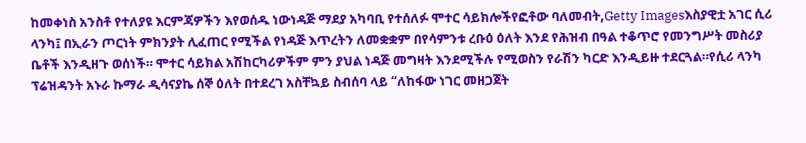ከመቀነስ አንስቶ የተለያዩ እርምጃዎችን እየወሰዱ ነውነዳጅ ማደያ አካባቢ የተሰለፉ ሞተር ሳይክሎችየፎቶው ባለመብት,Getty Imagesእስያዊቷ አገር ሲሪ ላንካ፤ በኢራን ጦርነት ምክንያት ሊፈጠር የሚችል የነዳጅ እጥረትን ለመቋቋም በየሳምንቱ ረቡዕ ዕለት እንደ የሕዝብ በዓል ተቆጥሮ የመንግሥት መስሪያ ቤቶች እንዲዘጉ ወሰነች። ሞተር ሳይክል አሽከርካሪዎችም ምን ያህል ነዳጅ መግዛት እንደሚችሉ የሚወስን የራሽን ካርድ እንዲይዙ ተደርጓል።የሲሪ ላንካ ፕሬዝዳንት አኑራ ኩማራ ዲሳናያኬ ሰኞ ዕለት በተደረገ አስቸኳይ ስብሰባ ላይ “ለከፋው ነገር መዘጋጀት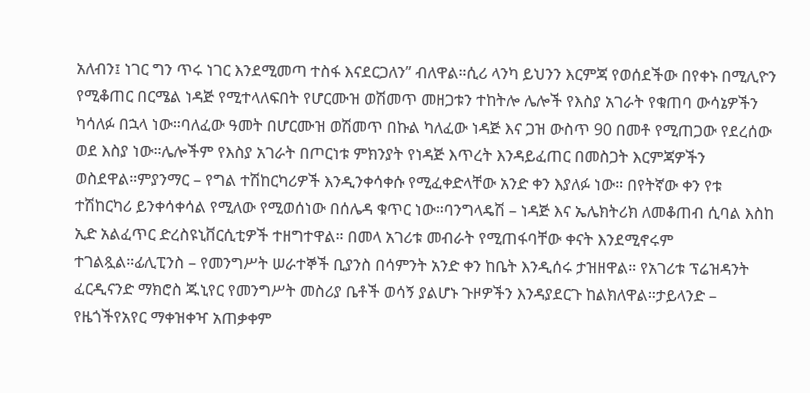አለብን፤ ነገር ግን ጥሩ ነገር እንደሚመጣ ተስፋ እናደርጋለን” ብለዋል።ሲሪ ላንካ ይህንን እርምጃ የወሰደችው በየቀኑ በሚሊዮን የሚቆጠር በርሜል ነዳጅ የሚተላለፍበት የሆርሙዝ ወሽመጥ መዘጋቱን ተከትሎ ሌሎች የእስያ አገራት የቁጠባ ውሳኔዎችን ካሳለፉ በኋላ ነው።ባለፈው ዓመት በሆርሙዝ ወሽመጥ በኩል ካለፈው ነዳጅ እና ጋዝ ውስጥ 90 በመቶ የሚጠጋው የደረሰው ወደ እስያ ነው።ሌሎችም የእስያ አገራት በጦርነቱ ምክንያት የነዳጅ እጥረት እንዳይፈጠር በመስጋት እርምጃዎችን ወስደዋል።ምያንማር – የግል ተሽከርካሪዎች እንዲንቀሳቀሱ የሚፈቀድላቸው አንድ ቀን እያለፉ ነው። በየትኛው ቀን የቱ ተሽከርካሪ ይንቀሳቀሳል የሚለው የሚወሰነው በሰሌዳ ቁጥር ነው።ባንግላዴሽ – ነዳጅ እና ኤሌክትሪክ ለመቆጠብ ሲባል እስከ ኢድ አልፈጥር ድረስዩኒቨርሲቲዎች ተዘግተዋል። በመላ አገሪቱ መብራት የሚጠፋባቸው ቀናት እንደሚኖሩም ተገልጿል።ፊሊፒንስ – የመንግሥት ሠራተኞች ቢያንስ በሳምንት አንድ ቀን ከቤት እንዲሰሩ ታዝዘዋል። የአገሪቱ ፕሬዝዳንት ፈርዲናንድ ማክሮስ ጁኒየር የመንግሥት መስሪያ ቤቶች ወሳኝ ያልሆኑ ጉዞዎችን እንዳያደርጉ ከልክለዋል።ታይላንድ – የዜጎችየአየር ማቀዝቀዣ አጠቃቀም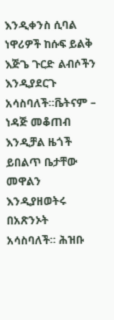እንዲቀንስ ሲባል ነዋሪዎች ከሱፍ ይልቅ እጅጌ ጉርድ ልብሶችን እንዲያደርጉ አሳስባለች።ቬትናም – ነዳጅ መቆጠብ እንዲቻል ዜጎች ይበልጥ ቤታቸው መዋልን እንዲያዘወትሩ በአጽንኦት አሳስባለች። ሕዝቡ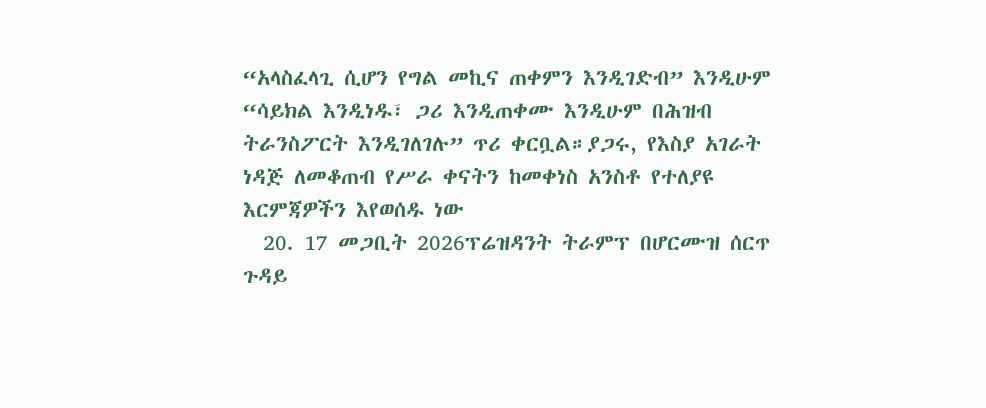“አላስፈላጊ ሲሆን የግል መኪና ጠቀምን እንዲገድብ” እንዲሁም “ሳይክል እንዲነዱ፣ ጋሪ እንዲጠቀሙ እንዲሁም በሕዝብ ትራንስፖርት እንዲገለገሉ” ጥሪ ቀርቧል።ያጋሩ, የእስያ አገራት ነዳጅ ለመቆጠብ የሥራ ቀናትን ከመቀነስ አንስቶ የተለያዩ እርምጃዎችን እየወሰዱ ነው
  20. 17 መጋቢት 2026ፕሬዝዳንት ትራምፕ በሆርሙዝ ሰርጥ ጉዳይ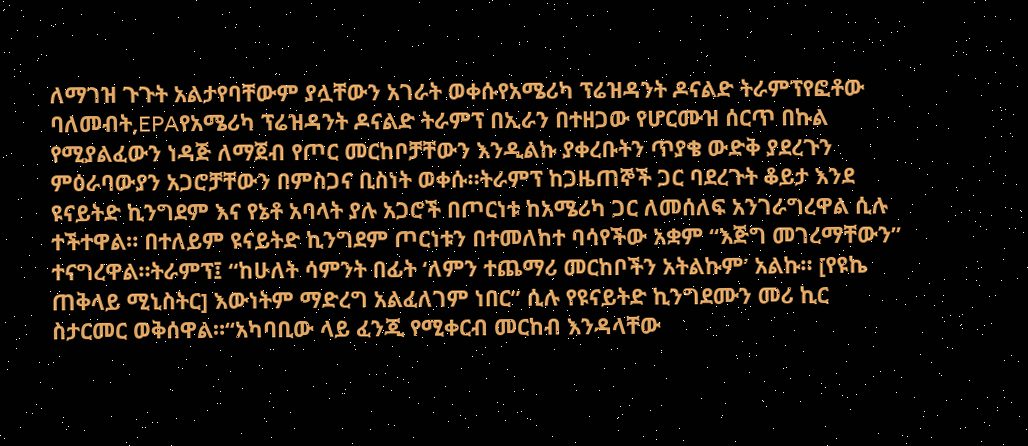ለማገዝ ጉጉት አልታየባቸውም ያሏቸውን አገራት ወቀሱየአሜሪካ ፕሬዝዳንት ዶናልድ ትራምፕየፎቶው ባለመብት,EPAየአሜሪካ ፕሬዝዳንት ዶናልድ ትራምፕ በኢራን በተዘጋው የሆርሙዝ ሰርጥ በኩል የሚያልፈውን ነዳጅ ለማጀብ የጦር መርከቦቻቸውን እንዲልኩ ያቀረቡትን ጥያቄ ውድቅ ያደረጉን ምዕራባውያን አጋሮቻቸውን በምስጋና ቢስነት ወቀሱ።ትራምፕ ከጋዜጠኞች ጋር ባደረጉት ቆይታ እንደ ዩናይትድ ኪንግደም እና የኔቶ አባላት ያሉ አጋሮች በጦርነቱ ከአሜሪካ ጋር ለመሰለፍ አንገራግረዋል ሲሉ ተችተዋል። በተለይም ዩናይትድ ኪንግደም ጦርነቱን በተመለከተ ባሳየችው አቋም “እጅግ መገረማቸውን” ተናግረዋል።ትራምፕ፤ “ከሁለት ሳምንት በፊት ‘ለምን ተጨማሪ መርከቦችን አትልኩም’ አልኩ። [የዩኬ ጠቅላይ ሚኒስትር] እውነትም ማድረግ አልፈለገም ነበር” ሲሉ የዩናይትድ ኪንግደሙን መሪ ኪር ስታርመር ወቅሰዋል።“አካባቢው ላይ ፈንጂ የሚቀርብ መርከብ እንዳላቸው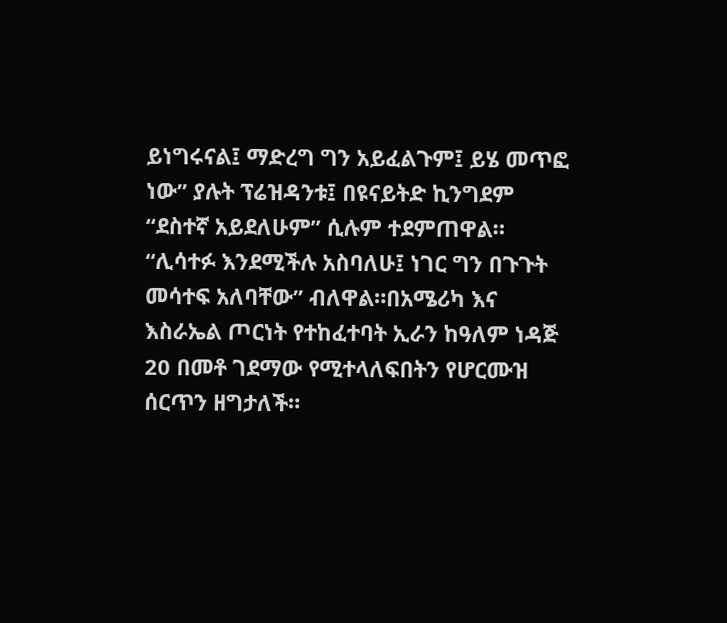ይነግሩናል፤ ማድረግ ግን አይፈልጉም፤ ይሄ መጥፎ ነው” ያሉት ፕሬዝዳንቱ፤ በዩናይትድ ኪንግደም “ደስተኛ አይደለሁም” ሲሉም ተደምጠዋል። “ሊሳተፉ እንደሚችሉ አስባለሁ፤ ነገር ግን በጉጉት መሳተፍ አለባቸው” ብለዋል።በአሜሪካ እና እስራኤል ጦርነት የተከፈተባት ኢራን ከዓለም ነዳጅ 20 በመቶ ገደማው የሚተላለፍበትን የሆርሙዝ ሰርጥን ዘግታለች።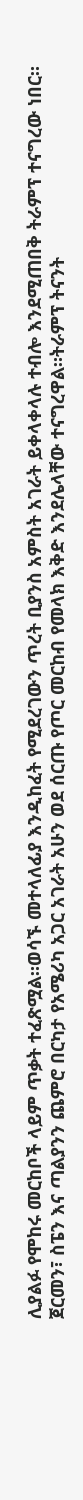ሊያልፉ የሞከሩ መርከቦች ላይም ጥቃት ተፈጽሟል።ወሳኙ መተላለፊያ እንዲከፈት የሚደረገውን ጥረት ቢያንስ አምስት አገራት ይቀላቀላሉ ተብሎ እንደሚጠበቅ ትራምፕ ተናግረው ነበር። ጀርመን፣ ስፔን እና ጣልያንን ጨምሮ በርካታ የአሜሪካ አጋር አገራት አሁን ወደ ሰርጡ የጦር መርከብ የመላክ እቅድ እንደሌላቸው ተናግረዋል።ትራምፕ ትናንት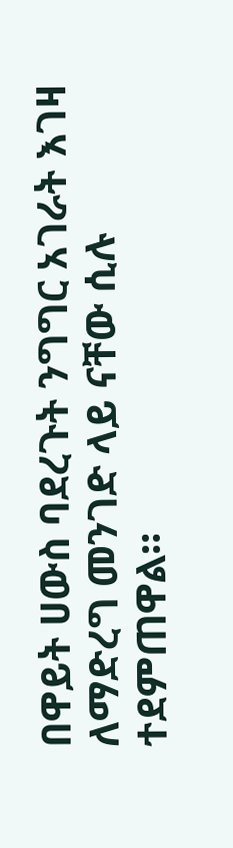በዋይት ሀውስ ባደረጉት ንግግር አገራት እገዛ ለማድረግ መንገድ ላይ ናቸው ሲሉ ተደምጠዋል።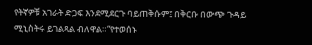የትኛዎቹ አገራት ድጋፍ እንደሚደርጉ ባይጠቅሱም፤ በቅርቡ በውጭ ጉዳይ ሚኒስትሩ ይገልጻል ብለዋል።“የተወሰኑ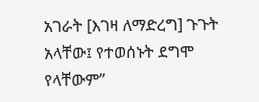አገራት [እገዛ ለማድረግ] ጉጉት አላቸው፤ የተወሰኑት ደግሞ የላቸውም”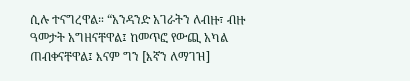ሲሉ ተናግረዋል። “አንዳንድ አገራትን ለብዙ፣ ብዙ ዓመታት አግዘናቸዋል፤ ከመጥፎ የውጪ አካል ጠብቀናቸዋል፤ እናም ግን [እኛን ለማገዝ]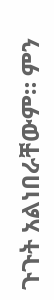ጉጉት አልነበራቸውም። ምን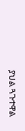ያህል ጓጉተዋል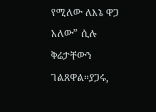የሚለው ለእኔ ዋጋ አለው” ሲሉ ቅሬታቸውን ገልጸዋል።ያጋሩ,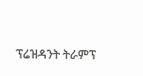ፕሬዝዳንት ትራምፕ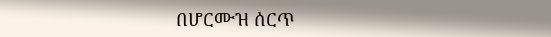በሆርሙዝ ሰርጥ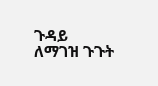ጉዳይ ለማገዝ ጉጉት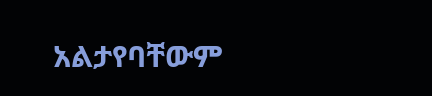አልታየባቸውም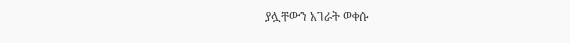ያሏቸውን አገራት ወቀሱ